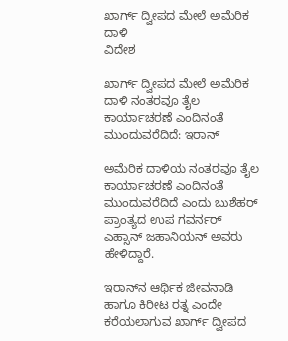ಖಾರ್ಗ್ ದ್ವೀಪದ ಮೇಲೆ ಅಮೆರಿಕ ದಾಳಿ
ವಿದೇಶ

ಖಾರ್ಗ್ ದ್ವೀಪದ ಮೇಲೆ ಅಮೆರಿಕ ದಾಳಿ ನಂತರವೂ ತೈಲ ಕಾರ್ಯಾಚರಣೆ ಎಂದಿನಂತೆ ಮುಂದುವರೆದಿದೆ: ಇರಾನ್

ಅಮೆರಿಕ ದಾಳಿಯ ನಂತರವೂ ತೈಲ ಕಾರ್ಯಾಚರಣೆ ಎಂದಿನಂತೆ ಮುಂದುವರೆದಿದೆ ಎಂದು ಬುಶೆಹರ್ ಪ್ರಾಂತ್ಯದ ಉಪ ಗವರ್ನರ್ ಎಹ್ಸಾನ್ ಜಹಾನಿಯನ್ ಅವರು ಹೇಳಿದ್ದಾರೆ.

ಇರಾನ್‌ನ ಆರ್ಥಿಕ ಜೀವನಾಡಿ ಹಾಗೂ ಕಿರೀಟ ರತ್ನ ಎಂದೇ ಕರೆಯಲಾಗುವ ಖಾರ್ಗ್‌ ದ್ವೀಪದ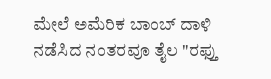ಮೇಲೆ ಅಮೆರಿಕ ಬಾಂಬ್ ದಾಳಿ ನಡೆಸಿದ ನಂತರವೂ ತೈಲ "ರಫ್ತು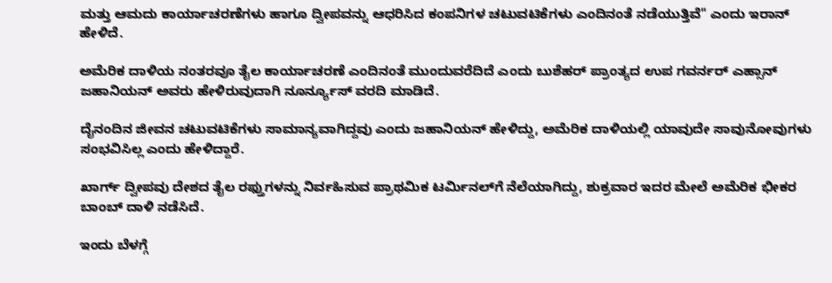ಮತ್ತು ಆಮದು ಕಾರ್ಯಾಚರಣೆಗಳು ಹಾಗೂ ದ್ವೀಪವನ್ನು ಆಧರಿಸಿದ ಕಂಪನಿಗಳ ಚಟುವಟಿಕೆಗಳು ಎಂದಿನಂತೆ ನಡೆಯುತ್ತಿವೆ" ಎಂದು ಇರಾನ್ ಹೇಳಿದೆ.

ಅಮೆರಿಕ ದಾಳಿಯ ನಂತರವೂ ತೈಲ ಕಾರ್ಯಾಚರಣೆ ಎಂದಿನಂತೆ ಮುಂದುವರೆದಿದೆ ಎಂದು ಬುಶೆಹರ್ ಪ್ರಾಂತ್ಯದ ಉಪ ಗವರ್ನರ್ ಎಹ್ಸಾನ್ ಜಹಾನಿಯನ್ ಅವರು ಹೇಳಿರುವುದಾಗಿ ನೂರ್ನ್ಯೂಸ್ ವರದಿ ಮಾಡಿದೆ.

ದೈನಂದಿನ ಜೀವನ ಚಟುವಟಿಕೆಗಳು ಸಾಮಾನ್ಯವಾಗಿದ್ದವು ಎಂದು ಜಹಾನಿಯನ್ ಹೇಳಿದ್ದು, ಅಮೆರಿಕ ದಾಳಿಯಲ್ಲಿ ಯಾವುದೇ ಸಾವುನೋವುಗಳು ಸಂಭವಿಸಿಲ್ಲ ಎಂದು ಹೇಳಿದ್ದಾರೆ.

ಖಾರ್ಗ್ ದ್ವೀಪವು ದೇಶದ ತೈಲ ರಫ್ತುಗಳನ್ನು ನಿರ್ವಹಿಸುವ ಪ್ರಾಥಮಿಕ ಟರ್ಮಿನಲ್‌ಗೆ ನೆಲೆಯಾಗಿದ್ದು, ಶುಕ್ರವಾರ ಇದರ ಮೇಲೆ ಅಮೆರಿಕ ಭೀಕರ ಬಾಂಬ್ ದಾಳಿ ನಡೆಸಿದೆ.

ಇಂದು ಬೆಳಗ್ಗೆ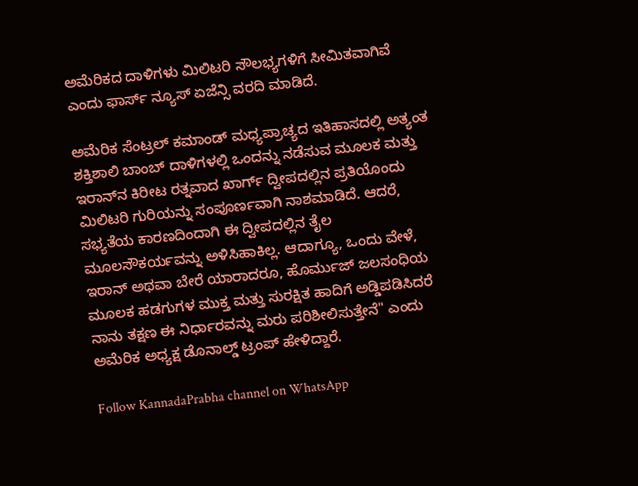ಅಮೆರಿಕದ ದಾಳಿಗಳು ಮಿಲಿಟರಿ ಸೌಲಭ್ಯಗಳಿಗೆ ಸೀಮಿತವಾಗಿವೆ ಎಂದು ಫಾರ್ಸ್ ನ್ಯೂಸ್ ಏಜೆನ್ಸಿ ವರದಿ ಮಾಡಿದೆ.

ಅಮೆರಿಕ ಸೆಂಟ್ರಲ್ ಕಮಾಂಡ್ ಮಧ್ಯಪ್ರಾಚ್ಯದ ಇತಿಹಾಸದಲ್ಲಿ ಅತ್ಯಂತ ಶಕ್ತಿಶಾಲಿ ಬಾಂಬ್ ದಾಳಿಗಳಲ್ಲಿ ಒಂದನ್ನು ನಡೆಸುವ ಮೂಲಕ ಮತ್ತು ಇರಾನ್‌ನ ಕಿರೀಟ ರತ್ನವಾದ ಖಾರ್ಗ್ ದ್ವೀಪದಲ್ಲಿನ ಪ್ರತಿಯೊಂದು ಮಿಲಿಟರಿ ಗುರಿಯನ್ನು ಸಂಪೂರ್ಣವಾಗಿ ನಾಶಮಾಡಿದೆ. ಆದರೆ, ಸಭ್ಯತೆಯ ಕಾರಣದಿಂದಾಗಿ ಈ ದ್ವೀಪದಲ್ಲಿನ ತೈಲ ಮೂಲಸೌಕರ್ಯವನ್ನು ಅಳಿಸಿಹಾಕಿಲ್ಲ. ಆದಾಗ್ಯೂ, ಒಂದು ವೇಳೆ, ಇರಾನ್ ಅಥವಾ ಬೇರೆ ಯಾರಾದರೂ, ಹೊರ್ಮುಜ್ ಜಲಸಂಧಿಯ ಮೂಲಕ ಹಡಗುಗಳ ಮುಕ್ತ ಮತ್ತು ಸುರಕ್ಷಿತ ಹಾದಿಗೆ ಅಡ್ಡಿಪಡಿಸಿದರೆ ನಾನು ತಕ್ಷಣ ಈ ನಿರ್ಧಾರವನ್ನು ಮರು ಪರಿಶೀಲಿಸುತ್ತೇನೆ" ಎಂದು ಅಮೆರಿಕ ಅಧ್ಯಕ್ಷ ಡೊನಾಲ್ಡ್ ಟ್ರಂಪ್ ಹೇಳಿದ್ದಾರೆ.

Follow KannadaPrabha channel on WhatsApp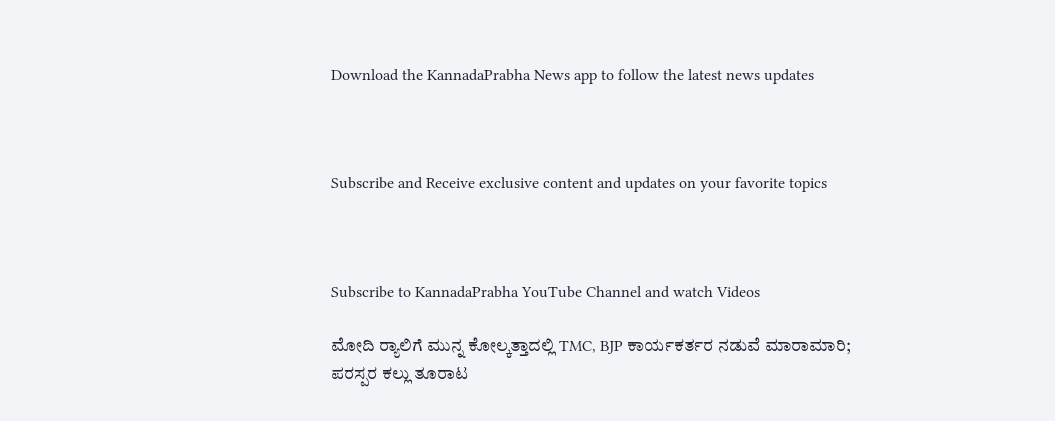Download the KannadaPrabha News app to follow the latest news updates



Subscribe and Receive exclusive content and updates on your favorite topics



Subscribe to KannadaPrabha YouTube Channel and watch Videos

ಮೋದಿ ರ‍್ಯಾಲಿಗೆ ಮುನ್ನ ಕೋಲ್ಕತ್ತಾದಲ್ಲಿ TMC, BJP ಕಾರ್ಯಕರ್ತರ ನಡುವೆ ಮಾರಾಮಾರಿ; ಪರಸ್ಪರ ಕಲ್ಲು ತೂರಾಟ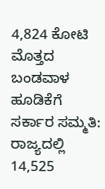4,824 ಕೋಟಿ ಮೊತ್ತದ ಬಂಡವಾಳ ಹೂಡಿಕೆಗೆ ಸರ್ಕಾರ ಸಮ್ಮತಿ: ರಾಜ್ಯದಲ್ಲಿ 14,525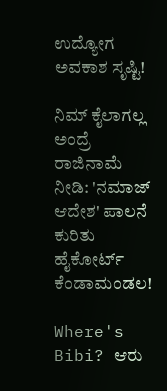ಉದ್ಯೋಗ ಅವಕಾಶ ಸೃಷ್ಟಿ!

ನಿಮ್ ಕೈಲಾಗಲ್ಲ ಅಂದ್ರೆ ರಾಜಿನಾಮೆ ನೀಡಿ: 'ನಮಾಜ್ ಆದೇಶ' ಪಾಲನೆ ಕುರಿತು ಹೈಕೋರ್ಟ್ ಕೆಂಡಾಮಂಡಲ!

Where's Bibi? ಆರು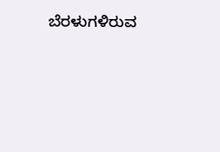ಬೆರಳುಗಳಿರುವ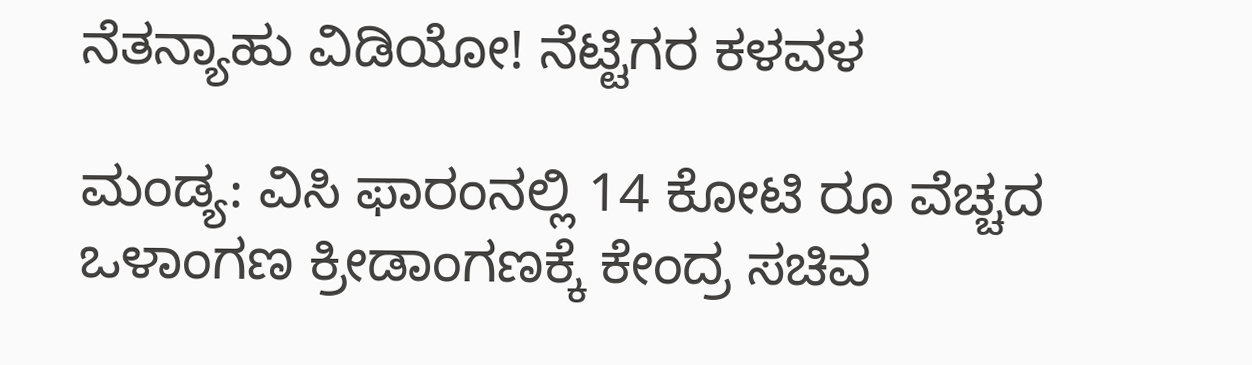ನೆತನ್ಯಾಹು ವಿಡಿಯೋ! ನೆಟ್ಟಿಗರ ಕಳವಳ

ಮಂಡ್ಯ: ವಿಸಿ ಫಾರಂನಲ್ಲಿ 14 ಕೋಟಿ ರೂ ವೆಚ್ಚದ ಒಳಾಂಗಣ ಕ್ರೀಡಾಂಗಣಕ್ಕೆ ಕೇಂದ್ರ ಸಚಿವ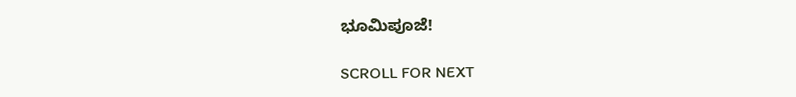ಭೂಮಿಪೂಜೆ!

SCROLL FOR NEXT